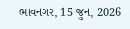ભાવનગર, 15 જુન, 2026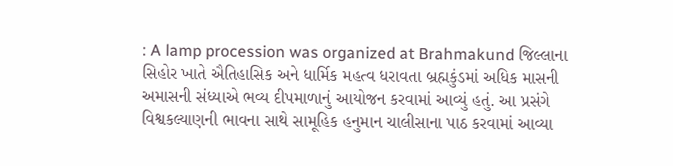: A lamp procession was organized at Brahmakund જિલ્લાના સિહોર ખાતે ઐતિહાસિક અને ધાર્મિક મહત્વ ધરાવતા બ્રહ્મકુંડમાં અધિક માસની અમાસની સંધ્યાએ ભવ્ય દીપમાળાનું આયોજન કરવામાં આવ્યું હતું. આ પ્રસંગે વિશ્વકલ્યાણની ભાવના સાથે સામૂહિક હનુમાન ચાલીસાના પાઠ કરવામાં આવ્યા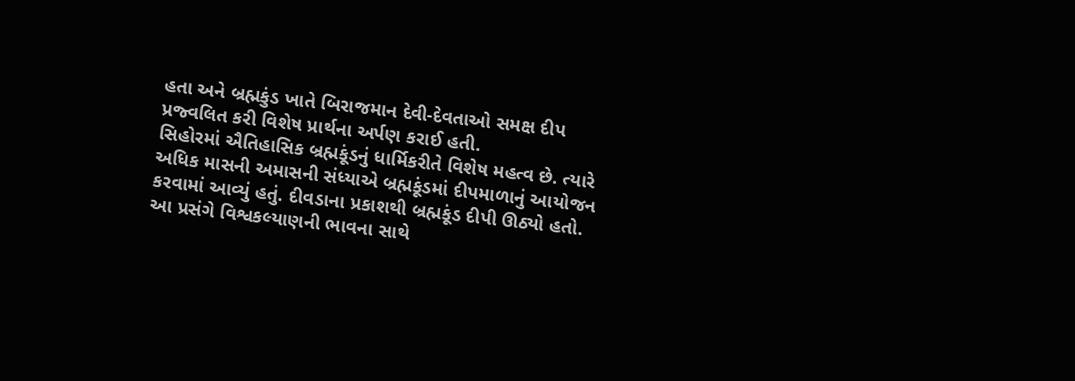હતા અને બ્રહ્મકુંડ ખાતે બિરાજમાન દેવી-દેવતાઓ સમક્ષ દીપ પ્રજ્વલિત કરી વિશેષ પ્રાર્થના અર્પણ કરાઈ હતી.
સિહોરમાં ઐતિહાસિક બ્રહ્મકૂંડનું ધાર્મિકરીતે વિશેષ મહત્વ છે. ત્યારે અધિક માસની અમાસની સંધ્યાએ બ્રહ્મકૂંડમાં દીપમાળાનું આયોજન કરવામાં આવ્યું હતું. દીવડાના પ્રકાશથી બ્રહ્મકૂંડ દીપી ઊઠ્યો હતો. આ પ્રસંગે વિશ્વકલ્યાણની ભાવના સાથે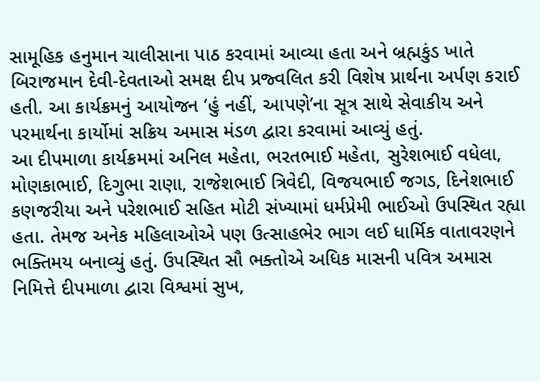સામૂહિક હનુમાન ચાલીસાના પાઠ કરવામાં આવ્યા હતા અને બ્રહ્મકુંડ ખાતે બિરાજમાન દેવી-દેવતાઓ સમક્ષ દીપ પ્રજ્વલિત કરી વિશેષ પ્રાર્થના અર્પણ કરાઈ હતી. આ કાર્યક્રમનું આયોજન ‘હું નહીં, આપણે’ના સૂત્ર સાથે સેવાકીય અને પરમાર્થના કાર્યોમાં સક્રિય અમાસ મંડળ દ્વારા કરવામાં આવ્યું હતું.
આ દીપમાળા કાર્યક્રમમાં અનિલ મહેતા, ભરતભાઈ મહેતા, સુરેશભાઈ વધેલા, મોણકાભાઈ, દિગુભા રાણા, રાજેશભાઈ ત્રિવેદી, વિજયભાઈ જગડ, દિનેશભાઈ કણજરીયા અને પરેશભાઈ સહિત મોટી સંખ્યામાં ધર્મપ્રેમી ભાઈઓ ઉપસ્થિત રહ્યા હતા. તેમજ અનેક મહિલાઓએ પણ ઉત્સાહભેર ભાગ લઈ ધાર્મિક વાતાવરણને ભક્તિમય બનાવ્યું હતું. ઉપસ્થિત સૌ ભક્તોએ અધિક માસની પવિત્ર અમાસ નિમિત્તે દીપમાળા દ્વારા વિશ્વમાં સુખ,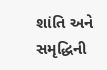શાંતિ અને સમૃદ્ધિની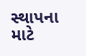સ્થાપના માટે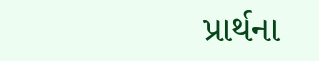પ્રાર્થના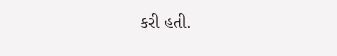કરી હતી.